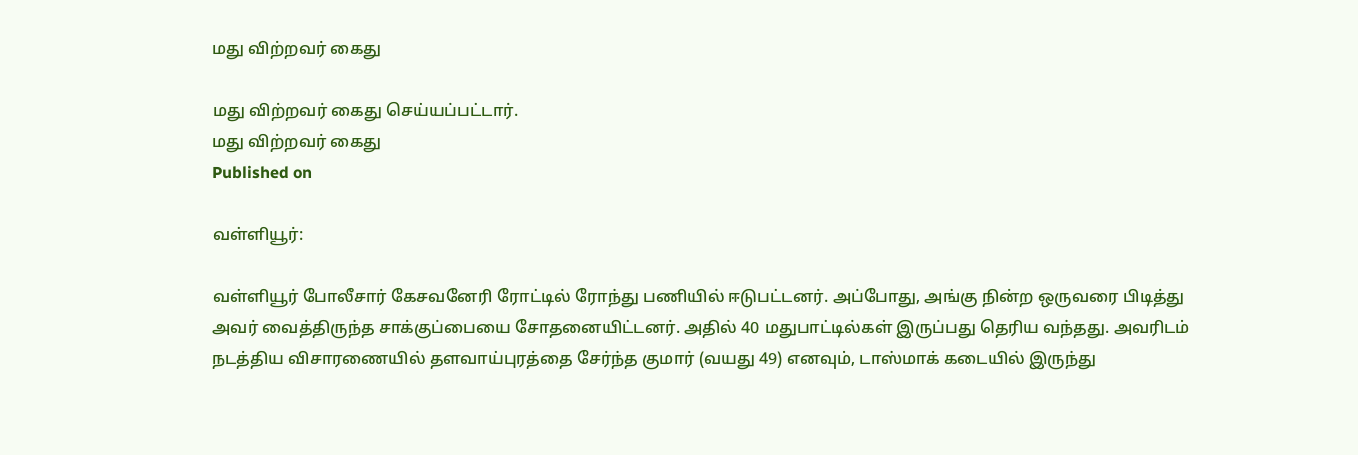மது விற்றவர் கைது

மது விற்றவர் கைது செய்யப்பட்டார்.
மது விற்றவர் கைது
Published on

வள்ளியூர்:

வள்ளியூர் போலீசார் கேசவனேரி ரோட்டில் ரோந்து பணியில் ஈடுபட்டனர். அப்போது, அங்கு நின்ற ஒருவரை பிடித்து அவர் வைத்திருந்த சாக்குப்பையை சோதனையிட்டனர். அதில் 40 மதுபாட்டில்கள் இருப்பது தெரிய வந்தது. அவரிடம் நடத்திய விசாரணையில் தளவாய்புரத்தை சேர்ந்த குமார் (வயது 49) எனவும், டாஸ்மாக் கடையில் இருந்து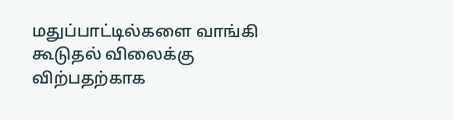மதுப்பாட்டில்களை வாங்கி கூடுதல் விலைக்கு விற்பதற்காக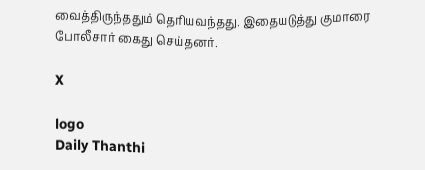வைத்திருந்ததும் தெரியவந்தது. இதையடுத்து குமாரை போலீசார் கைது செய்தனர்.

X

logo
Daily Thanthi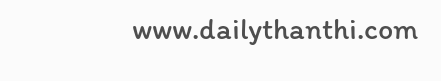www.dailythanthi.com